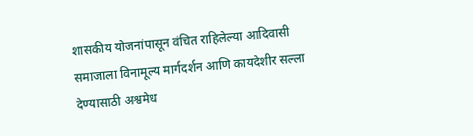शासकीय योजनांपासून वंचित राहिलेल्या आदिवासी समाजाला विनामूल्य मार्गदर्शन आणि कायदेशीर सल्ला देण्यासाठी अश्वमेध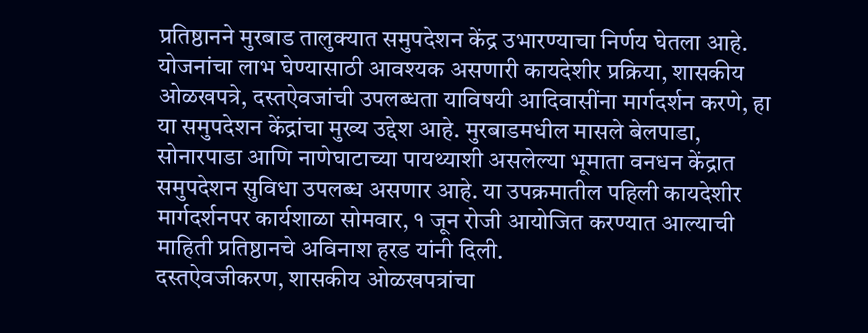प्रतिष्ठानने मुरबाड तालुक्यात समुपदेशन केंद्र उभारण्याचा निर्णय घेतला आहे.
योजनांचा लाभ घेण्यासाठी आवश्यक असणारी कायदेशीर प्रक्रिया, शासकीय ओळखपत्रे, दस्तऐवजांची उपलब्धता याविषयी आदिवासींना मार्गदर्शन करणे, हा या समुपदेशन केंद्रांचा मुख्य उद्देश आहे. मुरबाडमधील मासले बेलपाडा, सोनारपाडा आणि नाणेघाटाच्या पायथ्याशी असलेल्या भूमाता वनधन केंद्रात समुपदेशन सुविधा उपलब्ध असणार आहे. या उपक्रमातील पहिली कायदेशीर मार्गदर्शनपर कार्यशाळा सोमवार, १ जून रोजी आयोजित करण्यात आल्याची माहिती प्रतिष्ठानचे अविनाश हरड यांनी दिली.
दस्तऐवजीकरण, शासकीय ओळखपत्रांचा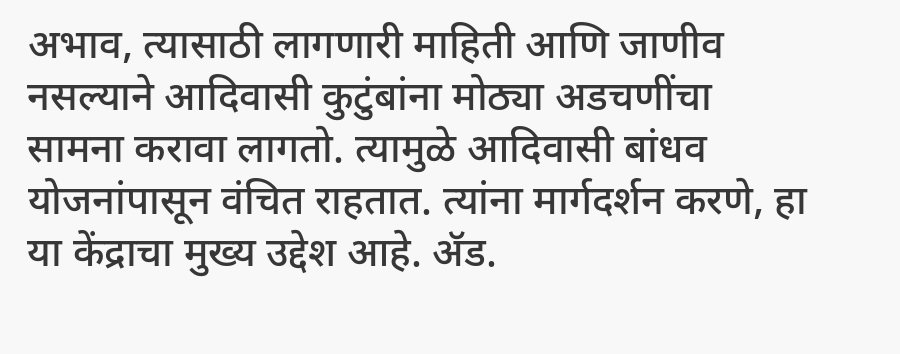अभाव, त्यासाठी लागणारी माहिती आणि जाणीव नसल्याने आदिवासी कुटुंबांना मोठ्या अडचणींचा सामना करावा लागतो. त्यामुळे आदिवासी बांधव योजनांपासून वंचित राहतात. त्यांना मार्गदर्शन करणे, हा या केंद्राचा मुख्य उद्देश आहे. ॲड.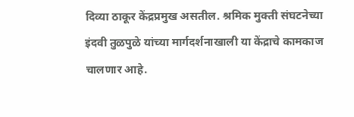दिव्या ठाकूर केंद्रप्रमुख असतील. श्रमिक मुक्ती संघटनेच्या इंदवी तुळपुळे यांच्या मार्गदर्शनाखाली या केंद्राचे कामकाज चालणार आहे.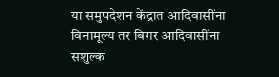या समुपदेशन केंद्रात आदिवासींना विनामूल्य तर बिगर आदिवासींना सशुल्क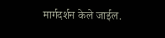मार्गदर्शन केले जाईल.